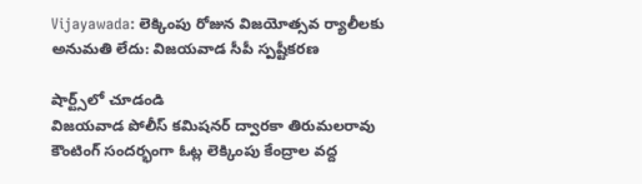Vijayawada: లెక్కింపు రోజున విజయోత్సవ ర్యాలీలకు అనుమతి లేదు: విజయవాడ సీపీ స్పష్టీకరణ

షార్ట్స్‌లో చూడండి
విజయవాడ పోలీస్ కమిషనర్ ద్వారకా తిరుమలరావు కౌంటింగ్ సందర్భంగా ఓట్ల లెక్కింపు కేంద్రాల వద్ద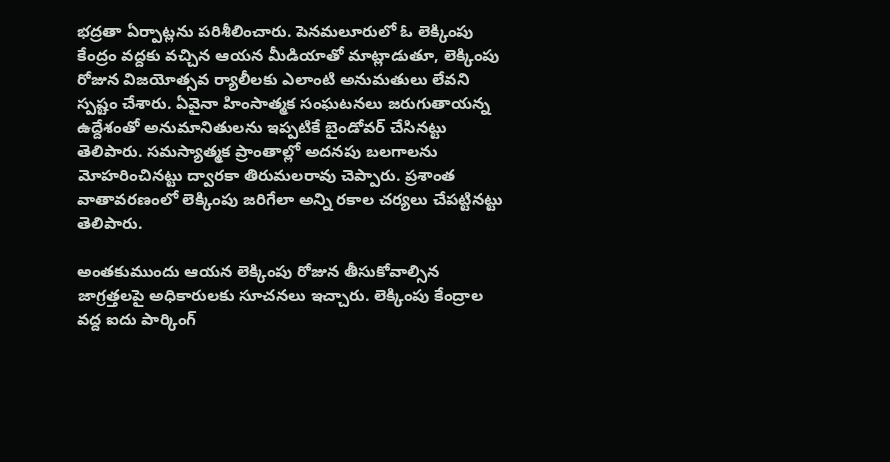భద్రతా ఏర్పాట్లను పరిశీలించారు. పెనమలూరులో ఓ లెక్కింపు కేంద్రం వద్దకు వచ్చిన ఆయన మీడియాతో మాట్లాడుతూ, లెక్కింపు రోజున విజయోత్సవ ర్యాలీలకు ఎలాంటి అనుమతులు లేవని స్పష్టం చేశారు. ఏవైనా హింసాత్మక సంఘటనలు జరుగుతాయన్న ఉద్దేశంతో అనుమానితులను ఇప్పటికే బైండోవర్ చేసినట్టు తెలిపారు. సమస్యాత్మక ప్రాంతాల్లో అదనపు బలగాలను మోహరించినట్టు ద్వారకా తిరుమలరావు చెప్పారు. ప్రశాంత వాతావరణంలో లెక్కింపు జరిగేలా అన్ని రకాల చర్యలు చేపట్టినట్టు తెలిపారు.

అంతకుముందు ఆయన లెక్కింపు రోజున తీసుకోవాల్సిన జాగ్రత్తలపై అధికారులకు సూచనలు ఇచ్చారు. లెక్కింపు కేంద్రాల వద్ద ఐదు పార్కింగ్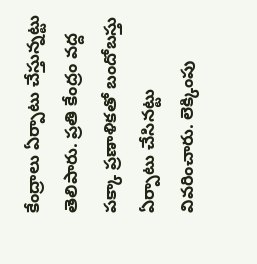కేంద్రాలు ఏర్పాటు చేస్తున్నట్టు తెలిపారు. ప్రతి కేంద్రం వద్ద పక్కా ప్రణాళికతో బందోబస్తు ఏర్పాటు చేసినట్టు వివరించారు. లెక్కింపు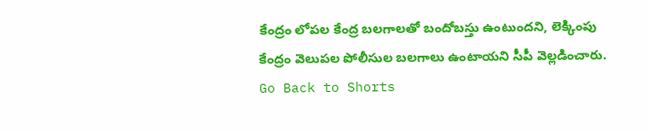కేంద్రం లోపల కేంద్ర బలగాలతో బందోబస్తు ఉంటుందని, లెక్కింపు కేంద్రం వెలుపల పోలీసుల బలగాలు ఉంటాయని సీపీ వెల్లడించారు.
Go Back to Shorts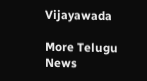Vijayawada

More Telugu News